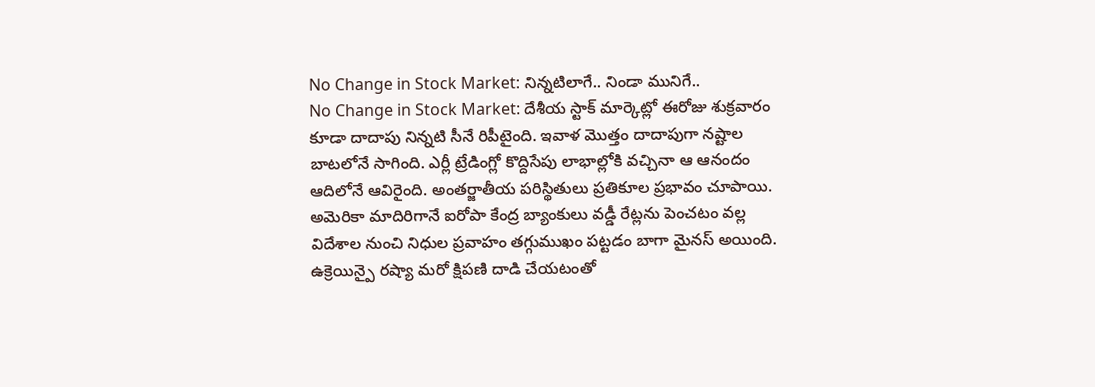No Change in Stock Market: నిన్నటిలాగే.. నిండా మునిగే..
No Change in Stock Market: దేశీయ స్టాక్ మార్కెట్లో ఈరోజు శుక్రవారం కూడా దాదాపు నిన్నటి సీనే రిపీటైంది. ఇవాళ మొత్తం దాదాపుగా నష్టాల బాటలోనే సాగింది. ఎర్లీ ట్రేడింగ్లో కొద్దిసేపు లాభాల్లోకి వచ్చినా ఆ ఆనందం ఆదిలోనే ఆవిరైంది. అంతర్జాతీయ పరిస్థితులు ప్రతికూల ప్రభావం చూపాయి. అమెరికా మాదిరిగానే ఐరోపా కేంద్ర బ్యాంకులు వడ్డీ రేట్లను పెంచటం వల్ల విదేశాల నుంచి నిధుల ప్రవాహం తగ్గుముఖం పట్టడం బాగా మైనస్ అయింది.
ఉక్రెయిన్పై రష్యా మరో క్షిపణి దాడి చేయటంతో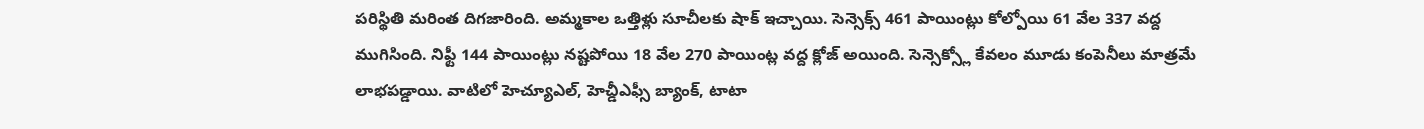పరిస్థితి మరింత దిగజారింది. అమ్మకాల ఒత్తిళ్లు సూచీలకు షాక్ ఇచ్చాయి. సెన్సెక్స్ 461 పాయింట్లు కోల్పోయి 61 వేల 337 వద్ద ముగిసింది. నిఫ్టీ 144 పాయింట్లు నష్టపోయి 18 వేల 270 పాయింట్ల వద్ద క్లోజ్ అయింది. సెన్సెక్స్లో కేవలం మూడు కంపెనీలు మాత్రమే లాభపడ్డాయి. వాటిలో హెచ్యూఎల్, హెచ్డీఎఫ్సీ బ్యాంక్, టాటా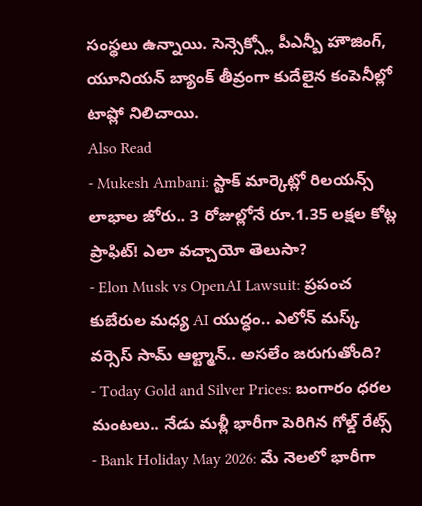సంస్థలు ఉన్నాయి. సెన్సెక్స్లో పీఎన్బీ హౌజింగ్, యూనియన్ బ్యాంక్ తీవ్రంగా కుదేలైన కంపెనీల్లో టాప్లో నిలిచాయి.
Also Read
- Mukesh Ambani: స్టాక్ మార్కెట్లో రిలయన్స్ లాభాల జోరు.. 3 రోజుల్లోనే రూ.1.35 లక్షల కోట్ల ప్రాఫిట్! ఎలా వచ్చాయో తెలుసా?
- Elon Musk vs OpenAI Lawsuit: ప్రపంచ కుబేరుల మధ్య AI యుద్ధం.. ఎలోన్ మస్క్ వర్సెస్ సామ్ ఆల్ట్మాన్.. అసలేం జరుగుతోంది?
- Today Gold and Silver Prices: బంగారం ధరల మంటలు.. నేడు మళ్లీ భారీగా పెరిగిన గోల్డ్ రేట్స్
- Bank Holiday May 2026: మే నెలలో భారీగా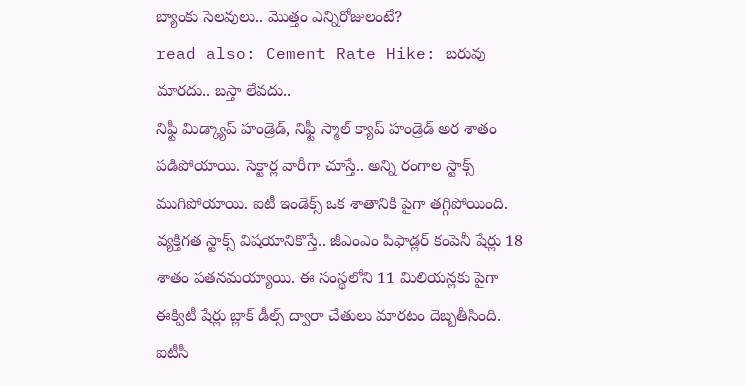బ్యాంకు సెలవులు.. మొత్తం ఎన్నిరోజులంటే?
read also: Cement Rate Hike: బరువు మారదు.. బస్తా లేవదు..
నిఫ్టీ మిడ్క్యాప్ హండ్రెడ్, నిఫ్టీ స్మాల్ క్యాప్ హండ్రెడ్ అర శాతం పడిపోయాయి. సెక్టార్ల వారీగా చూస్తే.. అన్ని రంగాల స్టాక్స్ ముగిపోయాయి. ఐటీ ఇండెక్స్ ఒక శాతానికి పైగా తగ్గిపోయింది. వ్యక్తిగత స్టాక్స్ విషయానికొస్తే.. జీఎంఎం పిఫాడ్లర్ కంపెనీ షేర్లు 18 శాతం పతనమయ్యాయి. ఈ సంస్థలోని 11 మిలియన్లకు పైగా ఈక్విటీ షేర్లు బ్లాక్ డీల్స్ ద్వారా చేతులు మారటం దెబ్బతీసింది. ఐటీసీ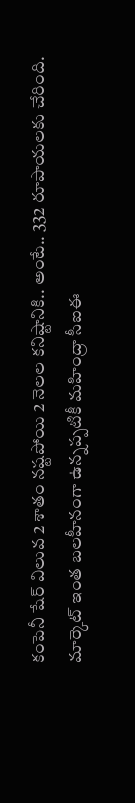కంపెనీ షేర్ విలువ 2 శాతం నష్టపోయి 2 నెలల కనిష్టానికి.. అంటే.. 332 రూపాయలకు చేరింది.
మార్కెట్ ఇంత బలహీనంగా ఉన్నప్పటికీ మహింద్రా సీఐఈ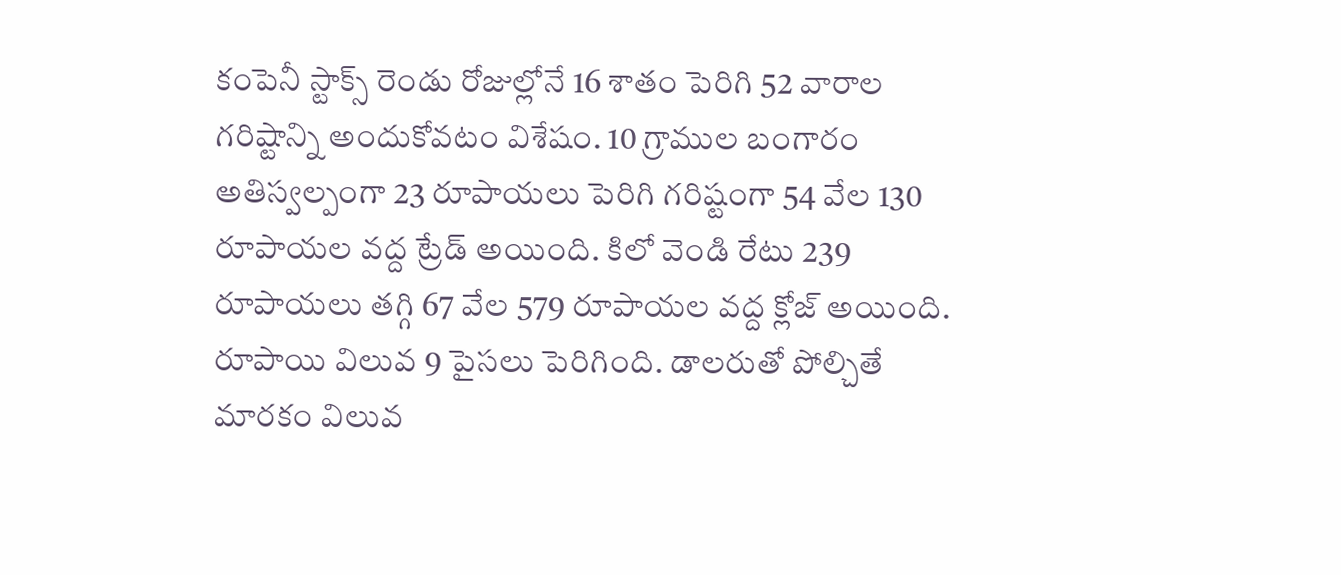కంపెనీ స్టాక్స్ రెండు రోజుల్లోనే 16 శాతం పెరిగి 52 వారాల గరిష్టాన్ని అందుకోవటం విశేషం. 10 గ్రాముల బంగారం అతిస్వల్పంగా 23 రూపాయలు పెరిగి గరిష్టంగా 54 వేల 130 రూపాయల వద్ద ట్రేడ్ అయింది. కిలో వెండి రేటు 239 రూపాయలు తగ్గి 67 వేల 579 రూపాయల వద్ద క్లోజ్ అయింది. రూపాయి విలువ 9 పైసలు పెరిగింది. డాలరుతో పోల్చితే మారకం విలువ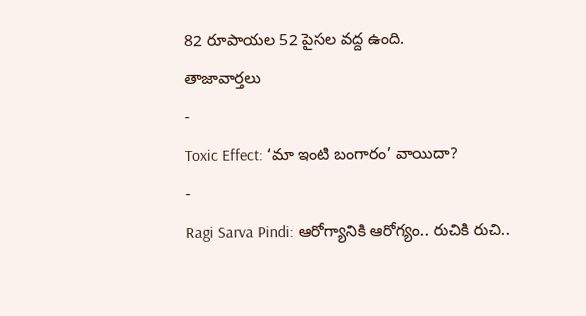82 రూపాయల 52 పైసల వద్ద ఉంది.
తాజావార్తలు
-
Toxic Effect: ‘మా ఇంటి బంగారం’ వాయిదా?
-
Ragi Sarva Pindi: ఆరోగ్యానికి ఆరోగ్యం.. రుచికి రుచి..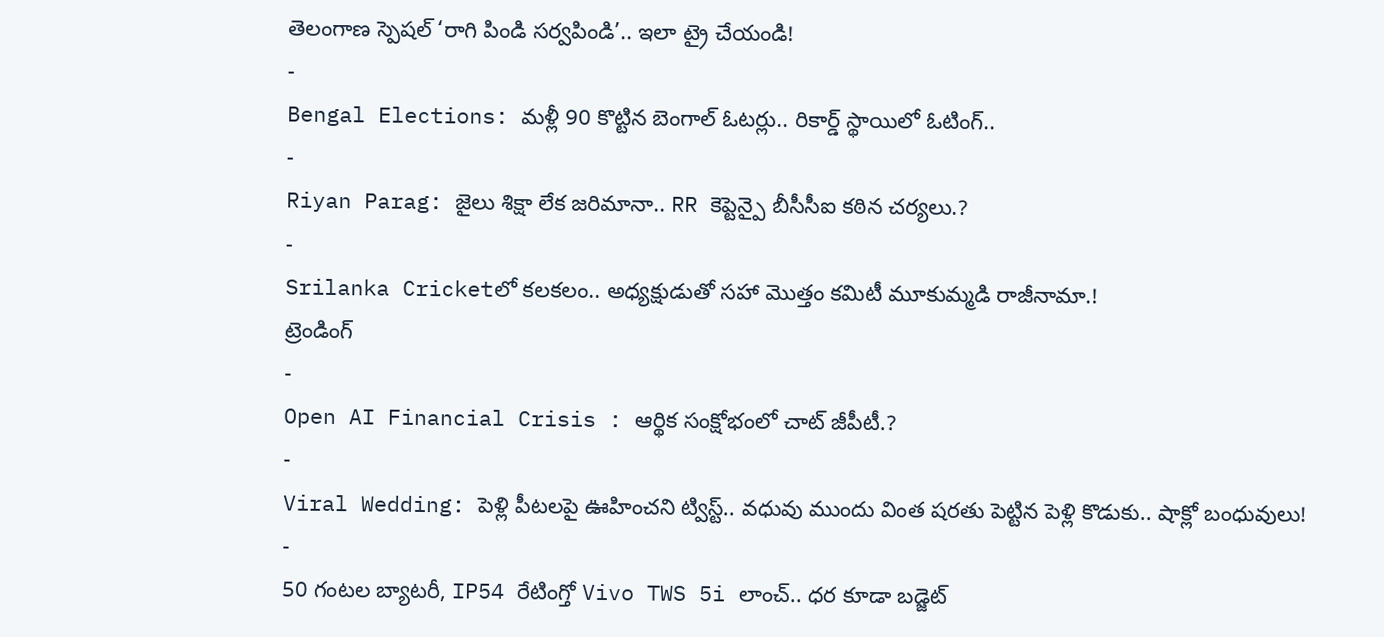తెలంగాణ స్పెషల్ ‘రాగి పిండి సర్వపిండి’.. ఇలా ట్రై చేయండి!
-
Bengal Elections: మళ్లీ 90 కొట్టిన బెంగాల్ ఓటర్లు.. రికార్డ్ స్థాయిలో ఓటింగ్..
-
Riyan Parag: జైలు శిక్షా లేక జరిమానా.. RR కెప్టెన్పై బీసీసీఐ కఠిన చర్యలు.?
-
Srilanka Cricketలో కలకలం.. అధ్యక్షుడుతో సహా మొత్తం కమిటీ మూకుమ్మడి రాజీనామా.!
ట్రెండింగ్
-
Open AI Financial Crisis : ఆర్థిక సంక్షోభంలో చాట్ జీపీటీ.?
-
Viral Wedding: పెళ్లి పీటలపై ఊహించని ట్విస్ట్.. వధువు ముందు వింత షరతు పెట్టిన పెళ్లి కొడుకు.. షాక్లో బంధువులు!
-
50 గంటల బ్యాటరీ, IP54 రేటింగ్తో Vivo TWS 5i లాంచ్.. ధర కూడా బడ్జెట్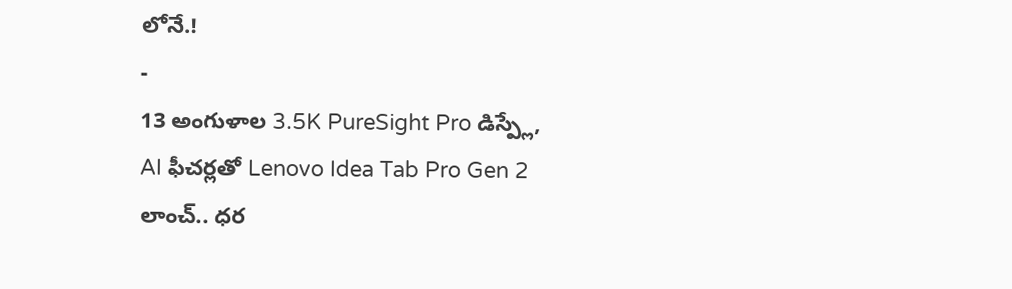లోనే.!
-
13 అంగుళాల 3.5K PureSight Pro డిస్ప్లే, AI ఫీచర్లతో Lenovo Idea Tab Pro Gen 2 లాంచ్.. ధర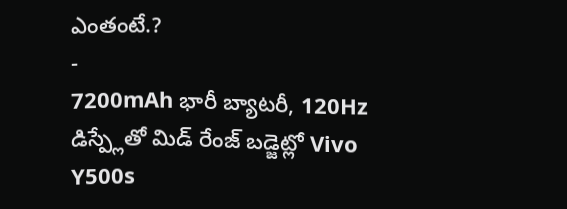ఎంతంటే.?
-
7200mAh భారీ బ్యాటరీ, 120Hz డిస్ప్లేతో మిడ్ రేంజ్ బడ్జెట్లో Vivo Y500s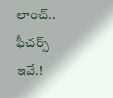లాంచ్.. ఫీచర్స్ ఇవే.!